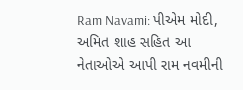Ram Navami: પીએમ મોદી, અમિત શાહ સહિત આ નેતાઓએ આપી રામ નવમીની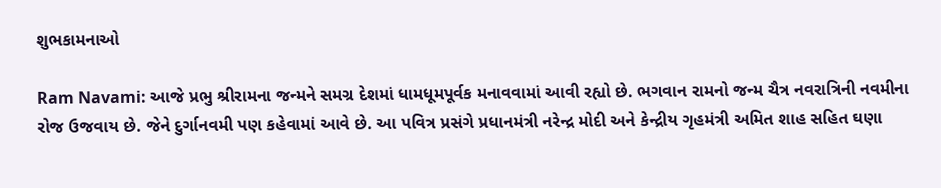શુભકામનાઓ

Ram Navami: આજે પ્રભુ શ્રીરામના જન્મને સમગ્ર દેશમાં ધામધૂમપૂર્વક મનાવવામાં આવી રહ્યો છે. ભગવાન રામનો જન્મ ચૈત્ર નવરાત્રિની નવમીના રોજ ઉજવાય છે. જેને દુર્ગાનવમી પણ કહેવામાં આવે છે. આ પવિત્ર પ્રસંગે પ્રધાનમંત્રી નરેન્દ્ર મોદી અને કેન્દ્રીય ગૃહમંત્રી અમિત શાહ સહિત ઘણા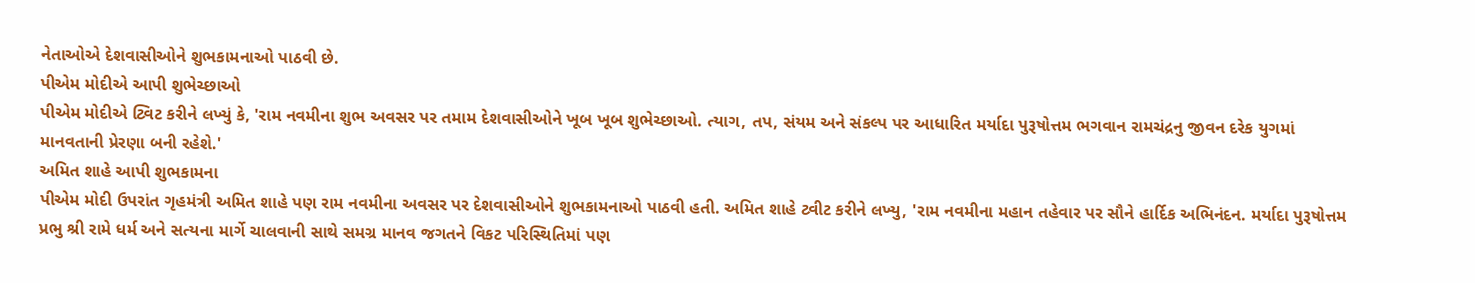નેતાઓએ દેશવાસીઓને શુભકામનાઓ પાઠવી છે.
પીએમ મોદીએ આપી શુભેચ્છાઓ
પીએમ મોદીએ ટ્વિટ કરીને લખ્યું કે, 'રામ નવમીના શુભ અવસર પર તમામ દેશવાસીઓને ખૂબ ખૂબ શુભેચ્છાઓ. ત્યાગ, તપ, સંયમ અને સંકલ્પ પર આધારિત મર્યાદા પુરૂષોત્તમ ભગવાન રામચંદ્રનુ જીવન દરેક યુગમાં માનવતાની પ્રેરણા બની રહેશે.'
અમિત શાહે આપી શુભકામના
પીએમ મોદી ઉપરાંત ગૃહમંત્રી અમિત શાહે પણ રામ નવમીના અવસર પર દેશવાસીઓને શુભકામનાઓ પાઠવી હતી. અમિત શાહે ટ્વીટ કરીને લખ્યુ, 'રામ નવમીના મહાન તહેવાર પર સૌને હાર્દિક અભિનંદન. મર્યાદા પુરૂષોત્તમ પ્રભુ શ્રી રામે ધર્મ અને સત્યના માર્ગે ચાલવાની સાથે સમગ્ર માનવ જગતને વિકટ પરિસ્થિતિમાં પણ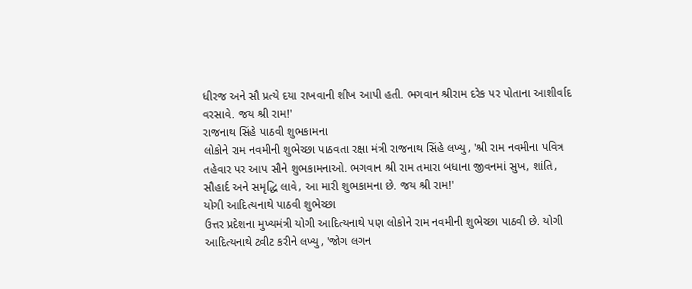ધીરજ અને સૌ પ્રત્યે દયા રાખવાની શીખ આપી હતી. ભગવાન શ્રીરામ દરેક પર પોતાના આશીર્વાદ વરસાવે. જય શ્રી રામ!'
રાજનાથ સિંહે પાઠવી શુભકામના
લોકોને રામ નવમીની શુભેચ્છા પાઠવતા રક્ષા મંત્રી રાજનાથ સિંહે લખ્યુ, 'શ્રી રામ નવમીના પવિત્ર તહેવાર પર આપ સૌને શુભકામનાઓ. ભગવાન શ્રી રામ તમારા બધાના જીવનમાં સુખ, શાંતિ, સૌહાર્દ અને સમૃદ્ધિ લાવે, આ મારી શુભકામના છે. જય શ્રી રામ!'
યોગી આદિત્યનાથે પાઠવી શુભેચ્છા
ઉત્તર પ્રદેશના મુખ્યમંત્રી યોગી આદિત્યનાથે પણ લોકોને રામ નવમીની શુભેચ્છા પાઠવી છે. યોગી આદિત્યનાથે ટ્વીટ કરીને લખ્યુ, 'જોગ લગન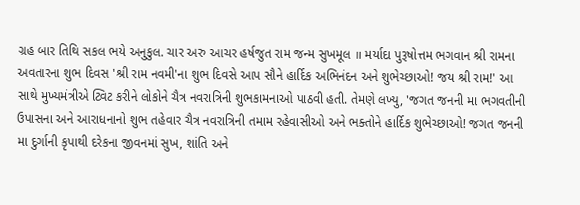ગ્રહ બાર તિથિ સકલ ભયે અનુકુલ. ચાર અરુ આચર હર્ષજુત રામ જન્મ સુખમૂલ ॥ મર્યાદા પુરૂષોત્તમ ભગવાન શ્રી રામના અવતારના શુભ દિવસ 'શ્રી રામ નવમી'ના શુભ દિવસે આપ સૌને હાર્દિક અભિનંદન અને શુભેચ્છાઓ! જય શ્રી રામ!' આ સાથે મુખ્યમંત્રીએ ટ્વિટ કરીને લોકોને ચૈત્ર નવરાત્રિની શુભકામનાઓ પાઠવી હતી. તેમણે લખ્યુ, 'જગત જનની મા ભગવતીની ઉપાસના અને આરાધનાનો શુભ તહેવાર ચૈત્ર નવરાત્રિની તમામ રહેવાસીઓ અને ભક્તોને હાર્દિક શુભેચ્છાઓ! જગત જનની મા દુર્ગાની કૃપાથી દરેકના જીવનમાં સુખ, શાંતિ અને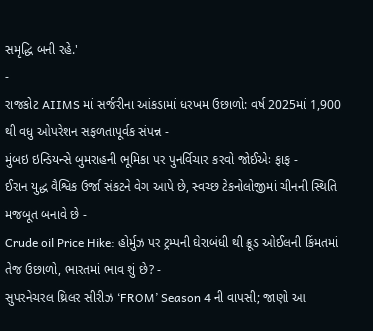સમૃદ્ધિ બની રહે.'
-
રાજકોટ AIIMS માં સર્જરીના આંકડામાં ધરખમ ઉછાળો: વર્ષ 2025માં 1,900 થી વધુ ઓપરેશન સફળતાપૂર્વક સંપન્ન -
મુંબઇ ઇન્ડિયન્સે બુમરાહની ભૂમિકા પર પુનર્વિચાર કરવો જોઈએઃ ફાફ -
ઈરાન યુદ્ધ વૈશ્વિક ઉર્જા સંકટને વેગ આપે છે, સ્વચ્છ ટેકનોલોજીમાં ચીનની સ્થિતિ મજબૂત બનાવે છે -
Crude oil Price Hike: હોર્મુઝ પર ટ્રમ્પની ઘેરાબંધી થી ક્રૂડ ઓઈલની કિંમતમાં તેજ ઉછાળો, ભારતમાં ભાવ શું છે? -
સુપરનેચરલ થ્રિલર સીરીઝ ‘FROM’ Season 4 ની વાપસી; જાણો આ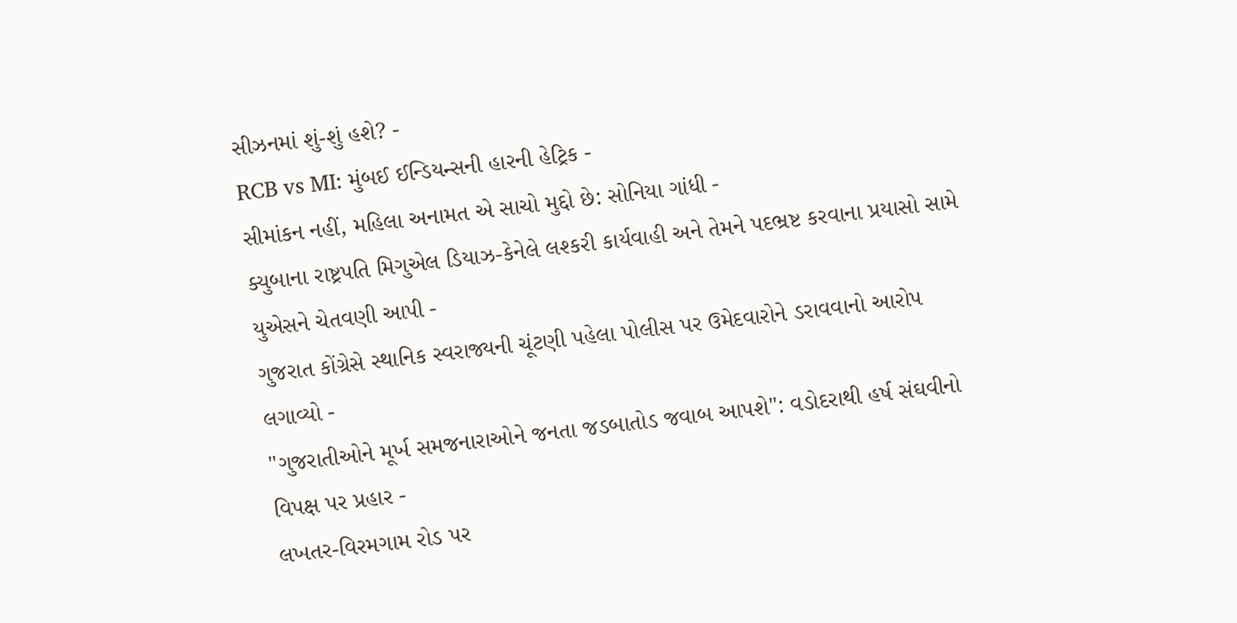સીઝનમાં શું-શું હશે? -
RCB vs MI: મુંબઈ ઈન્ડિયન્સની હારની હેટ્રિક -
સીમાંકન નહીં, મહિલા અનામત એ સાચો મુદ્દો છે: સોનિયા ગાંધી -
ક્યુબાના રાષ્ટ્રપતિ મિગુએલ ડિયાઝ-કેનેલે લશ્કરી કાર્યવાહી અને તેમને પદભ્રષ્ટ કરવાના પ્રયાસો સામે યુએસને ચેતવણી આપી -
ગુજરાત કોંગ્રેસે સ્થાનિક સ્વરાજ્યની ચૂંટણી પહેલા પોલીસ પર ઉમેદવારોને ડરાવવાનો આરોપ લગાવ્યો -
"ગુજરાતીઓને મૂર્ખ સમજનારાઓને જનતા જડબાતોડ જવાબ આપશે": વડોદરાથી હર્ષ સંઘવીનો વિપક્ષ પર પ્રહાર -
લખતર-વિરમગામ રોડ પર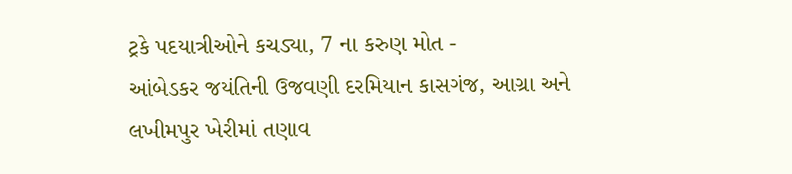ટ્રકે પદયાત્રીઓને કચડ્યા, 7 ના કરુણ મોત -
આંબેડકર જયંતિની ઉજવણી દરમિયાન કાસગંજ, આગ્રા અને લખીમપુર ખેરીમાં તણાવ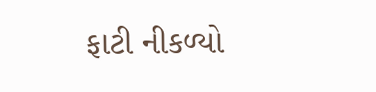ફાટી નીકળ્યો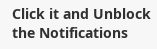Click it and Unblock the Notifications